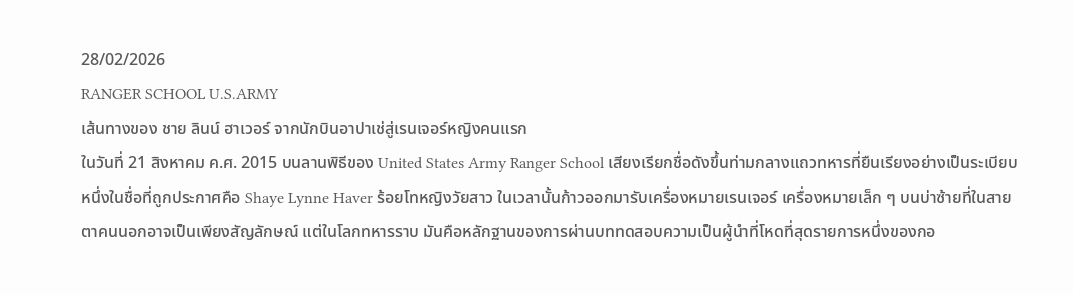28/02/2026
RANGER SCHOOL U.S.ARMY
เส้นทางของ ชาย ลินน์ ฮาเวอร์ จากนักบินอาปาเช่สู่เรนเจอร์หญิงคนแรก
ในวันที่ 21 สิงหาคม ค.ศ. 2015 บนลานพิธีของ United States Army Ranger School เสียงเรียกชื่อดังขึ้นท่ามกลางแถวทหารที่ยืนเรียงอย่างเป็นระเบียบ หนึ่งในชื่อที่ถูกประกาศคือ Shaye Lynne Haver ร้อยโทหญิงวัยสาว ในเวลานั้นก้าวออกมารับเครื่องหมายเรนเจอร์ เครื่องหมายเล็ก ๆ บนบ่าซ้ายที่ในสายตาคนนอกอาจเป็นเพียงสัญลักษณ์ แต่ในโลกทหารราบ มันคือหลักฐานของการผ่านบททดสอบความเป็นผู้นำที่โหดที่สุดรายการหนึ่งของกอ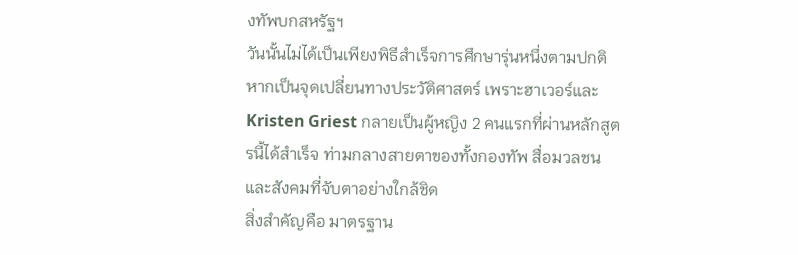งทัพบกสหรัฐฯ
วันนั้นไม่ได้เป็นเพียงพิธีสำเร็จการศึกษารุ่นหนึ่งตามปกติ หากเป็นจุดเปลี่ยนทางประวัติศาสตร์ เพราะฮาเวอร์และ Kristen Griest กลายเป็นผู้หญิง 2 คนแรกที่ผ่านหลักสูตรนี้ได้สำเร็จ ท่ามกลางสายตาของทั้งกองทัพ สื่อมวลชน และสังคมที่จับตาอย่างใกล้ชิด
สิ่งสำคัญคือ มาตรฐาน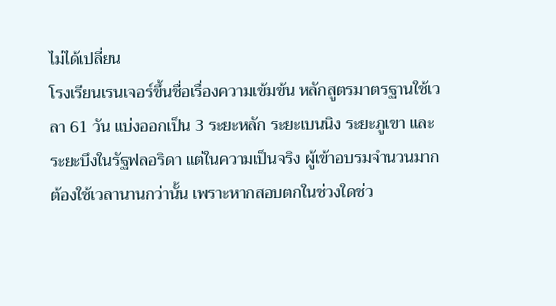ไม่ได้เปลี่ยน
โรงเรียนเรนเจอร์ขึ้นชื่อเรื่องความเข้มข้น หลักสูตรมาตรฐานใช้เวลา 61 วัน แบ่งออกเป็น 3 ระยะหลัก ระยะเบนนิง ระยะภูเขา และระยะบึงในรัฐฟลอริดา แต่ในความเป็นจริง ผู้เข้าอบรมจำนวนมากต้องใช้เวลานานกว่านั้น เพราะหากสอบตกในช่วงใดช่ว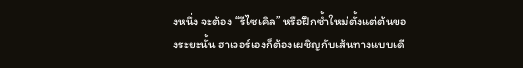งหนึ่ง จะต้อง “รีไซเคิล” หรือฝึกซ้ำใหม่ตั้งแต่ต้นของระยะนั้น ฮาเวอร์เองก็ต้องเผชิญกับเส้นทางแบบเดี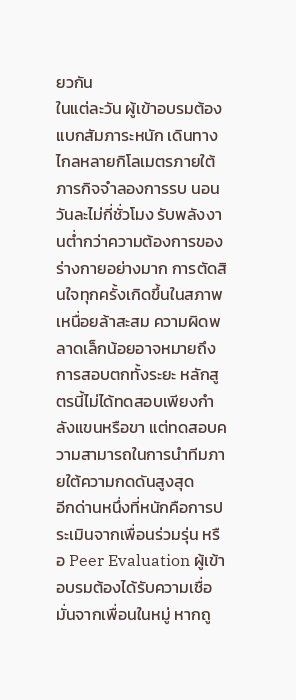ยวกัน
ในแต่ละวัน ผู้เข้าอบรมต้องแบกสัมภาระหนัก เดินทางไกลหลายกิโลเมตรภายใต้ภารกิจจำลองการรบ นอนวันละไม่กี่ชั่วโมง รับพลังงานต่ำกว่าความต้องการของร่างกายอย่างมาก การตัดสินใจทุกครั้งเกิดขึ้นในสภาพเหนื่อยล้าสะสม ความผิดพลาดเล็กน้อยอาจหมายถึงการสอบตกทั้งระยะ หลักสูตรนี้ไม่ได้ทดสอบเพียงกำลังแขนหรือขา แต่ทดสอบความสามารถในการนำทีมภายใต้ความกดดันสูงสุด
อีกด่านหนึ่งที่หนักคือการประเมินจากเพื่อนร่วมรุ่น หรือ Peer Evaluation ผู้เข้าอบรมต้องได้รับความเชื่อมั่นจากเพื่อนในหมู่ หากถู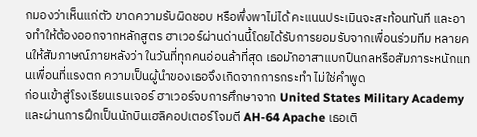กมองว่าเห็นแก่ตัว ขาดความรับผิดชอบ หรือพึ่งพาไม่ได้ คะแนนประเมินจะสะท้อนทันที และอาจทำให้ต้องออกจากหลักสูตร ฮาเวอร์ผ่านด่านนี้โดยได้รับการยอมรับจากเพื่อนร่วมทีม หลายคนให้สัมภาษณ์ภายหลังว่า ในวันที่ทุกคนอ่อนล้าที่สุด เธอมักอาสาแบกปืนกลหรือสัมภาระหนักแทนเพื่อนที่แรงตก ความเป็นผู้นำของเธอจึงเกิดจากการกระทำ ไม่ใช่คำพูด
ก่อนเข้าสู่โรงเรียนเรนเจอร์ ฮาเวอร์จบการศึกษาจาก United States Military Academy และผ่านการฝึกเป็นนักบินเฮลิคอปเตอร์โจมตี AH-64 Apache เธอเติ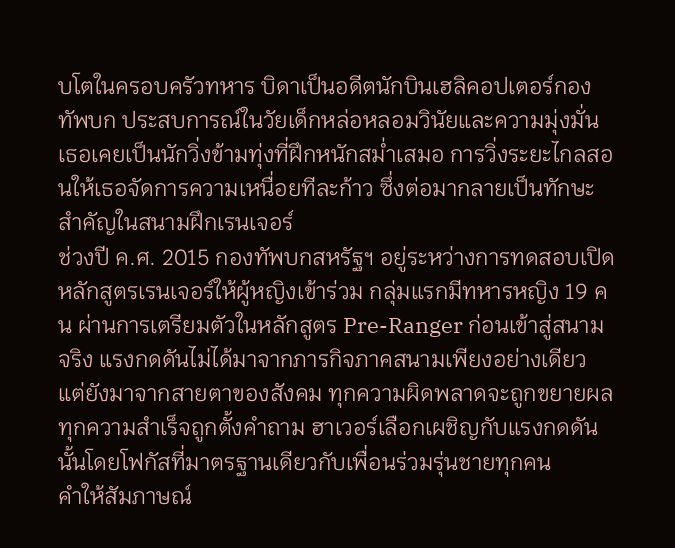บโตในครอบครัวทหาร บิดาเป็นอดีตนักบินเฮลิคอปเตอร์กองทัพบก ประสบการณ์ในวัยเด็กหล่อหลอมวินัยและความมุ่งมั่น เธอเคยเป็นนักวิ่งข้ามทุ่งที่ฝึกหนักสม่ำเสมอ การวิ่งระยะไกลสอนให้เธอจัดการความเหนื่อยทีละก้าว ซึ่งต่อมากลายเป็นทักษะสำคัญในสนามฝึกเรนเจอร์
ช่วงปี ค.ศ. 2015 กองทัพบกสหรัฐฯ อยู่ระหว่างการทดสอบเปิดหลักสูตรเรนเจอร์ให้ผู้หญิงเข้าร่วม กลุ่มแรกมีทหารหญิง 19 คน ผ่านการเตรียมตัวในหลักสูตร Pre-Ranger ก่อนเข้าสู่สนามจริง แรงกดดันไม่ได้มาจากภารกิจภาคสนามเพียงอย่างเดียว แต่ยังมาจากสายตาของสังคม ทุกความผิดพลาดจะถูกขยายผล ทุกความสำเร็จถูกตั้งคำถาม ฮาเวอร์เลือกเผชิญกับแรงกดดันนั้นโดยโฟกัสที่มาตรฐานเดียวกับเพื่อนร่วมรุ่นชายทุกคน
คำให้สัมภาษณ์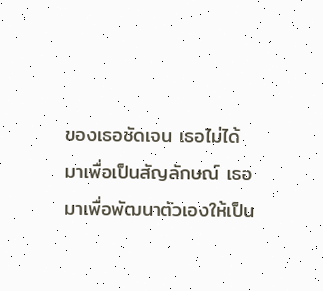ของเธอชัดเจน เธอไม่ได้มาเพื่อเป็นสัญลักษณ์ เธอมาเพื่อพัฒนาตัวเองให้เป็น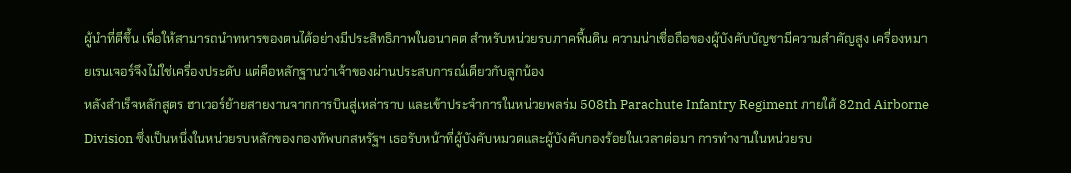ผู้นำที่ดีขึ้น เพื่อให้สามารถนำทหารของตนได้อย่างมีประสิทธิภาพในอนาคต สำหรับหน่วยรบภาคพื้นดิน ความน่าเชื่อถือของผู้บังคับบัญชามีความสำคัญสูง เครื่องหมายเรนเจอร์จึงไม่ใช่เครื่องประดับ แต่คือหลักฐานว่าเจ้าของผ่านประสบการณ์เดียวกับลูกน้อง
หลังสำเร็จหลักสูตร ฮาเวอร์ย้ายสายงานจากการบินสู่เหล่าราบ และเข้าประจำการในหน่วยพลร่ม 508th Parachute Infantry Regiment ภายใต้ 82nd Airborne Division ซึ่งเป็นหนึ่งในหน่วยรบหลักของกองทัพบกสหรัฐฯ เธอรับหน้าที่ผู้บังคับหมวดและผู้บังคับกองร้อยในเวลาต่อมา การทำงานในหน่วยรบ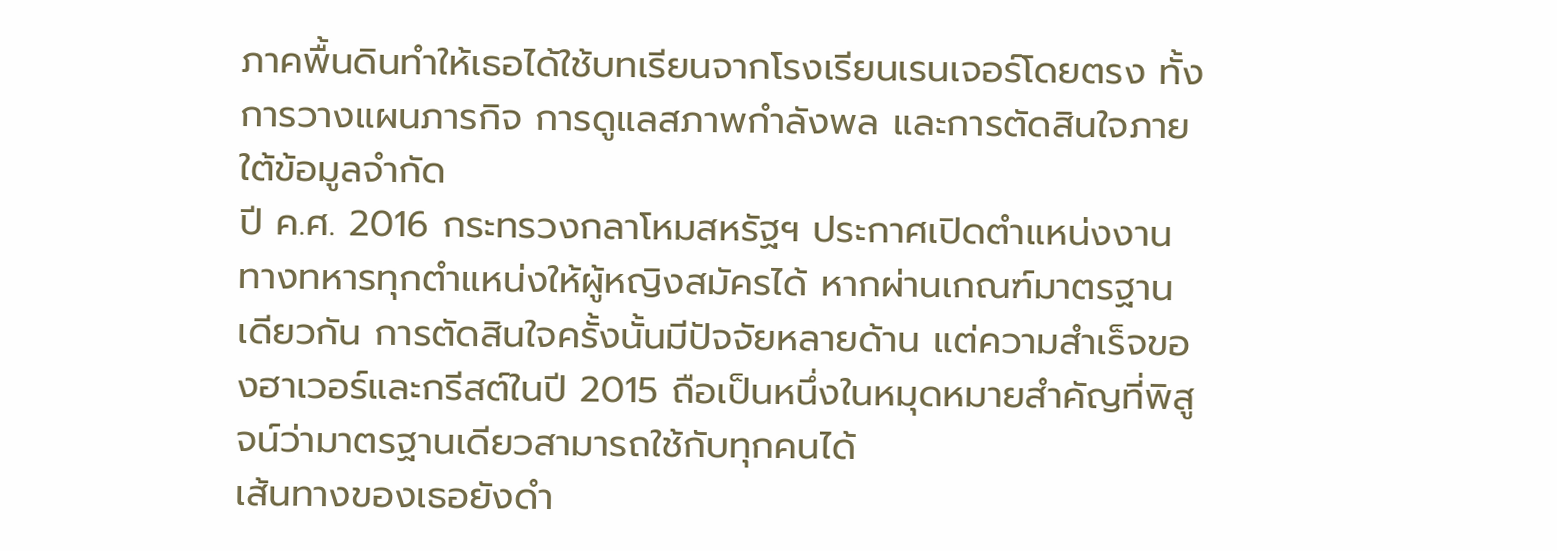ภาคพื้นดินทำให้เธอได้ใช้บทเรียนจากโรงเรียนเรนเจอร์โดยตรง ทั้งการวางแผนภารกิจ การดูแลสภาพกำลังพล และการตัดสินใจภายใต้ข้อมูลจำกัด
ปี ค.ศ. 2016 กระทรวงกลาโหมสหรัฐฯ ประกาศเปิดตำแหน่งงานทางทหารทุกตำแหน่งให้ผู้หญิงสมัครได้ หากผ่านเกณฑ์มาตรฐานเดียวกัน การตัดสินใจครั้งนั้นมีปัจจัยหลายด้าน แต่ความสำเร็จของฮาเวอร์และกรีสต์ในปี 2015 ถือเป็นหนึ่งในหมุดหมายสำคัญที่พิสูจน์ว่ามาตรฐานเดียวสามารถใช้กับทุกคนได้
เส้นทางของเธอยังดำ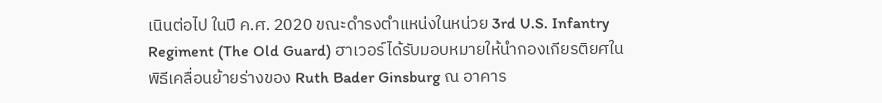เนินต่อไป ในปี ค.ศ. 2020 ขณะดำรงตำแหน่งในหน่วย 3rd U.S. Infantry Regiment (The Old Guard) ฮาเวอร์ได้รับมอบหมายให้นำกองเกียรติยศในพิธีเคลื่อนย้ายร่างของ Ruth Bader Ginsburg ณ อาคาร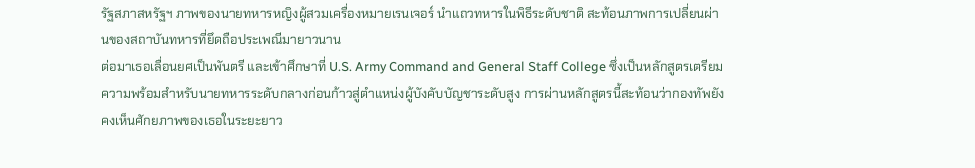รัฐสภาสหรัฐฯ ภาพของนายทหารหญิงผู้สวมเครื่องหมายเรนเจอร์ นำแถวทหารในพิธีระดับชาติ สะท้อนภาพการเปลี่ยนผ่านของสถาบันทหารที่ยึดถือประเพณีมายาวนาน
ต่อมาเธอเลื่อนยศเป็นพันตรี และเข้าศึกษาที่ U.S. Army Command and General Staff College ซึ่งเป็นหลักสูตรเตรียมความพร้อมสำหรับนายทหารระดับกลางก่อนก้าวสู่ตำแหน่งผู้บังคับบัญชาระดับสูง การผ่านหลักสูตรนี้สะท้อนว่ากองทัพยังคงเห็นศักยภาพของเธอในระยะยาว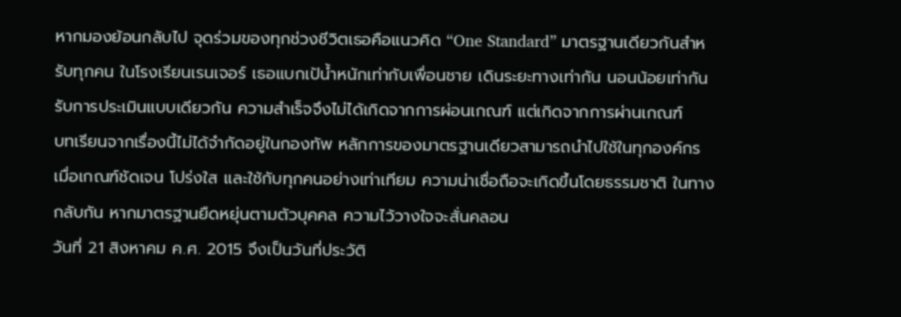หากมองย้อนกลับไป จุดร่วมของทุกช่วงชีวิตเธอคือแนวคิด “One Standard” มาตรฐานเดียวกันสำหรับทุกคน ในโรงเรียนเรนเจอร์ เธอแบกเป้น้ำหนักเท่ากับเพื่อนชาย เดินระยะทางเท่ากัน นอนน้อยเท่ากัน รับการประเมินแบบเดียวกัน ความสำเร็จจึงไม่ได้เกิดจากการผ่อนเกณฑ์ แต่เกิดจากการผ่านเกณฑ์
บทเรียนจากเรื่องนี้ไม่ได้จำกัดอยู่ในกองทัพ หลักการของมาตรฐานเดียวสามารถนำไปใช้ในทุกองค์กร เมื่อเกณฑ์ชัดเจน โปร่งใส และใช้กับทุกคนอย่างเท่าเทียม ความน่าเชื่อถือจะเกิดขึ้นโดยธรรมชาติ ในทางกลับกัน หากมาตรฐานยืดหยุ่นตามตัวบุคคล ความไว้วางใจจะสั่นคลอน
วันที่ 21 สิงหาคม ค.ศ. 2015 จึงเป็นวันที่ประวัติ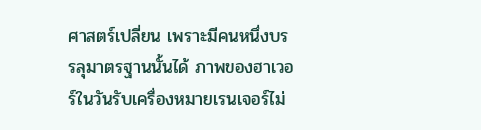ศาสตร์เปลี่ยน เพราะมีคนหนึ่งบรรลุมาตรฐานนั้นได้ ภาพของฮาเวอร์ในวันรับเครื่องหมายเรนเจอร์ไม่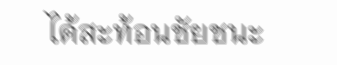ได้สะท้อนชัยชนะ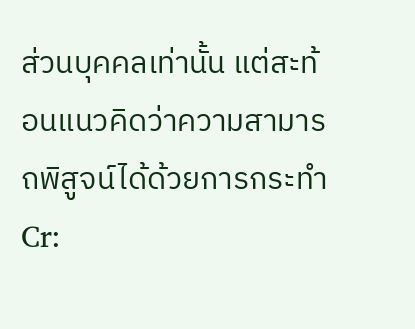ส่วนบุคคลเท่านั้น แต่สะท้อนแนวคิดว่าความสามารถพิสูจน์ได้ด้วยการกระทำ
Cr: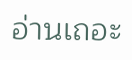อ่านเถอะ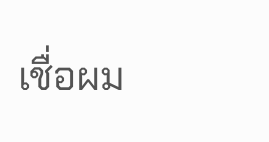เชื่อผม